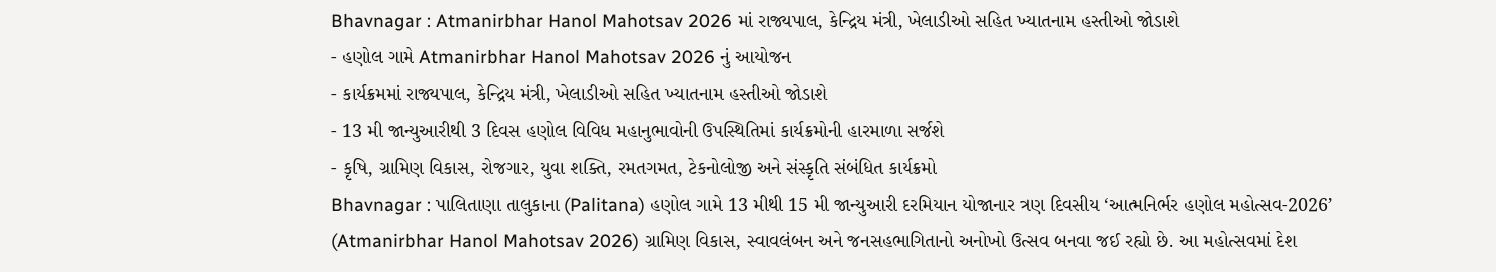Bhavnagar : Atmanirbhar Hanol Mahotsav 2026 માં રાજ્યપાલ, કેન્દ્રિય મંત્રી, ખેલાડીઓ સહિત ખ્યાતનામ હસ્તીઓ જોડાશે
- હણોલ ગામે Atmanirbhar Hanol Mahotsav 2026 નું આયોજન
- કાર્યક્રમમાં રાજ્યપાલ, કેન્દ્રિય મંત્રી, ખેલાડીઓ સહિત ખ્યાતનામ હસ્તીઓ જોડાશે
- 13 મી જાન્યુઆરીથી 3 દિવસ હણોલ વિવિધ મહાનુભાવોની ઉપસ્થિતિમાં કાર્યક્રમોની હારમાળા સર્જશે
- કૃષિ, ગ્રામિણ વિકાસ, રોજગાર, યુવા શક્તિ, રમતગમત, ટેકનોલોજી અને સંસ્કૃતિ સંબંધિત કાર્યક્રમો
Bhavnagar : પાલિતાણા તાલુકાના (Palitana) હણોલ ગામે 13 મીથી 15 મી જાન્યુઆરી દરમિયાન યોજાનાર ત્રણ દિવસીય ‘આત્મનિર્ભર હણોલ મહોત્સવ-2026’ (Atmanirbhar Hanol Mahotsav 2026) ગ્રામિણ વિકાસ, સ્વાવલંબન અને જનસહભાગિતાનો અનોખો ઉત્સવ બનવા જઈ રહ્યો છે. આ મહોત્સવમાં દેશ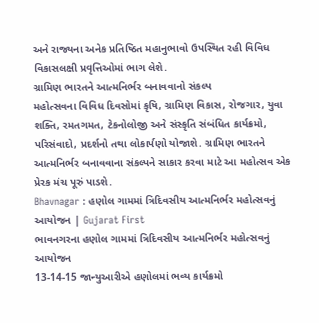અને રાજ્યના અનેક પ્રતિષ્ઠિત મહાનુભાવો ઉપસ્થિત રહી વિવિધ વિકાસલક્ષી પ્રવૃત્તિઓમાં ભાગ લેશે.
ગ્રામિણ ભારતને આત્મનિર્ભર બનાવવાનો સંકલ્પ
મહોત્સવના વિવિધ દિવસોમાં કૃષિ, ગ્રામિણ વિકાસ, રોજગાર, યુવા શક્તિ, રમતગમત, ટેકનોલોજી અને સંસ્કૃતિ સંબંધિત કાર્યક્રમો, પરિસંવાદો, પ્રદર્શનો તથા લોકાર્પણો યોજાશે. ગ્રામિણ ભારતને આત્મનિર્ભર બનાવવાના સંકલ્પને સાકાર કરવા માટે આ મહોત્સવ એક પ્રેરક મંચ પૂરું પાડશે.
Bhavnagar : હણોલ ગામમાં ત્રિદિવસીય આત્મનિર્ભર મહોત્સવનું આયોજન | Gujarat First
ભાવનગરના હણોલ ગામમાં ત્રિદિવસીય આત્મનિર્ભર મહોત્સવનું આયોજન
13-14-15 જાન્યુઆરીએ હણોલમાં ભવ્ય કાર્યક્રમો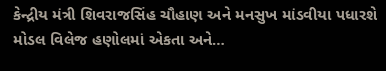કેન્દ્રીય મંત્રી શિવરાજસિંહ ચૌહાણ અને મનસુખ માંડવીયા પધારશે
મોડલ વિલેજ હણોલમાં એકતા અને…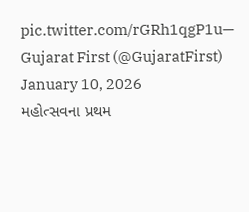pic.twitter.com/rGRh1qgP1u— Gujarat First (@GujaratFirst) January 10, 2026
મહોત્સવના પ્રથમ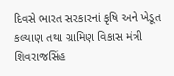દિવસે ભારત સરકારનાં કૃષિ અને ખેડૂત કલ્યાણ તથા ગ્રામિણ વિકાસ મંત્રી શિવરાજસિંહ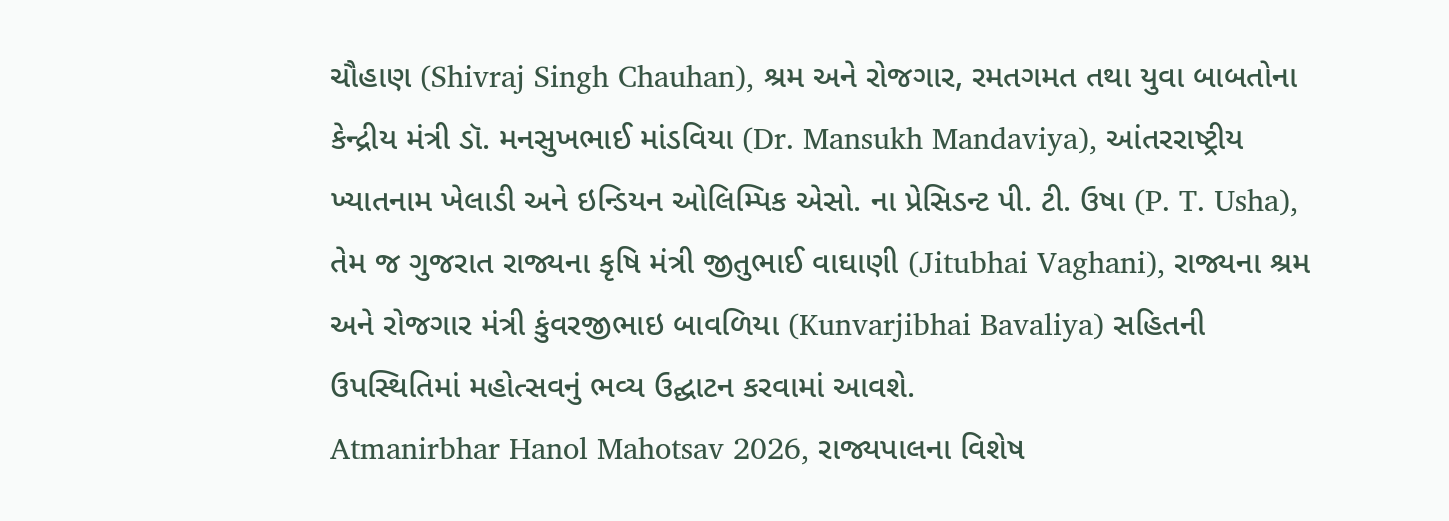ચૌહાણ (Shivraj Singh Chauhan), શ્રમ અને રોજગાર, રમતગમત તથા યુવા બાબતોના કેન્દ્રીય મંત્રી ડૉ. મનસુખભાઈ માંડવિયા (Dr. Mansukh Mandaviya), આંતરરાષ્ટ્રીય ખ્યાતનામ ખેલાડી અને ઇન્ડિયન ઓલિમ્પિક એસો. ના પ્રેસિડન્ટ પી. ટી. ઉષા (P. T. Usha), તેમ જ ગુજરાત રાજ્યના કૃષિ મંત્રી જીતુભાઈ વાઘાણી (Jitubhai Vaghani), રાજ્યના શ્રમ અને રોજગાર મંત્રી કુંવરજીભાઇ બાવળિયા (Kunvarjibhai Bavaliya) સહિતની ઉપસ્થિતિમાં મહોત્સવનું ભવ્ય ઉદ્ઘાટન કરવામાં આવશે.
Atmanirbhar Hanol Mahotsav 2026, રાજ્યપાલના વિશેષ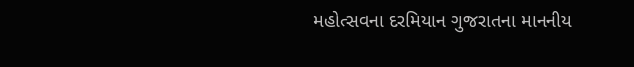મહોત્સવના દરમિયાન ગુજરાતના માનનીય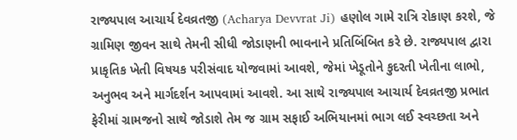રાજ્યપાલ આચાર્ય દેવવ્રતજી (Acharya Devvrat Ji) હણોલ ગામે રાત્રિ રોકાણ કરશે, જે ગ્રામિણ જીવન સાથે તેમની સીધી જોડાણની ભાવનાને પ્રતિબિંબિત કરે છે. રાજ્યપાલ દ્વારા પ્રાકૃતિક ખેતી વિષયક પરીસંવાદ યોજવામાં આવશે, જેમાં ખેડૂતોને કુદરતી ખેતીના લાભો, અનુભવ અને માર્ગદર્શન આપવામાં આવશે. આ સાથે રાજ્યપાલ આચાર્ય દેવવ્રતજી પ્રભાત ફેરીમાં ગ્રામજનો સાથે જોડાશે તેમ જ ગ્રામ સફાઈ અભિયાનમાં ભાગ લઈ સ્વચ્છતા અને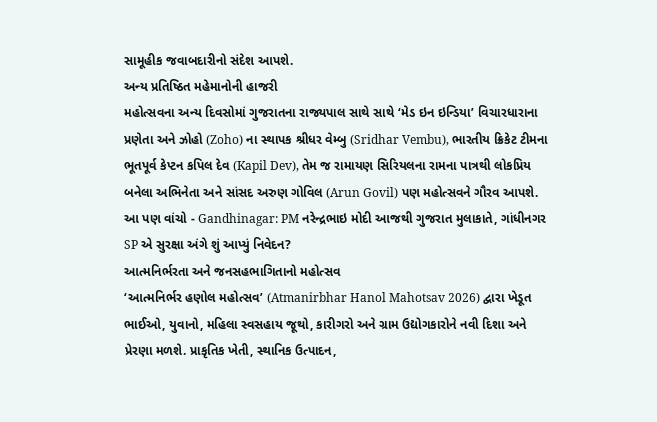સામૂહીક જવાબદારીનો સંદેશ આપશે.
અન્ય પ્રતિષ્ઠિત મહેમાનોની હાજરી
મહોત્સવના અન્ય દિવસોમાં ગુજરાતના રાજ્યપાલ સાથે સાથે ‘મેડ ઇન ઇન્ડિયા’ વિચારધારાના પ્રણેતા અને ઝોહો (Zoho) ના સ્થાપક શ્રીધર વેમ્બુ (Sridhar Vembu), ભારતીય ક્રિકેટ ટીમના ભૂતપૂર્વ કેપ્ટન કપિલ દેવ (Kapil Dev), તેમ જ રામાયણ સિરિયલના રામના પાત્રથી લોકપ્રિય બનેલા અભિનેતા અને સાંસદ અરુણ ગોવિલ (Arun Govil) પણ મહોત્સવને ગૌરવ આપશે.
આ પણ વાંચો - Gandhinagar: PM નરેન્દ્રભાઇ મોદી આજથી ગુજરાત મુલાકાતે, ગાંધીનગર SP એ સુરક્ષા અંગે શું આપ્યું નિવેદન?
આત્મનિર્ભરતા અને જનસહભાગિતાનો મહોત્સવ
‘આત્મનિર્ભર હણોલ મહોત્સવ’ (Atmanirbhar Hanol Mahotsav 2026) દ્વારા ખેડૂત ભાઈઓ, યુવાનો, મહિલા સ્વસહાય જૂથો, કારીગરો અને ગ્રામ ઉદ્યોગકારોને નવી દિશા અને પ્રેરણા મળશે. પ્રાકૃતિક ખેતી, સ્થાનિક ઉત્પાદન,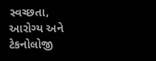સ્વચ્છતા, આરોગ્ય અને ટેકનોલોજી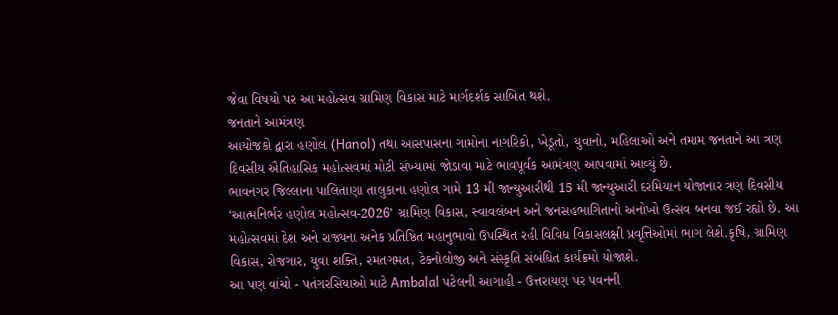જેવા વિષયો પર આ મહોત્સવ ગ્રામિણ વિકાસ માટે માર્ગદર્શક સાબિત થશે.
જનતાને આમંત્રણ
આયોજકો દ્વારા હણોલ (Hanol) તથા આસપાસના ગામોના નાગરિકો, ખેડૂતો, યુવાનો, મહિલાઓ અને તમામ જનતાને આ ત્રણ દિવસીય ઐતિહાસિક મહોત્સવમાં મોટી સંખ્યામાં જોડાવા માટે ભાવપૂર્વક આમંત્રણ આપવામાં આવ્યું છે.
ભાવનગર જિલ્લાના પાલિતાણા તાલુકાના હણોલ ગામે 13 મી જાન્યુઆરીથી 15 મી જાન્યુઆરી દરમિયાન યોજાનાર ત્રણ દિવસીય ‘આત્મનિર્ભર હણોલ મહોત્સવ-2026’ ગ્રામિણ વિકાસ, સ્વાવલંબન અને જનસહભાગિતાનો અનોખો ઉત્સવ બનવા જઈ રહ્યો છે. આ મહોત્સવમાં દેશ અને રાજ્યના અનેક પ્રતિષ્ઠિત મહાનુભાવો ઉપસ્થિત રહી વિવિધ વિકાસલક્ષી પ્રવૃત્તિઓમાં ભાગ લેશે.કૃષિ, ગ્રામિણ વિકાસ, રોજગાર, યુવા શક્તિ, રમતગમત, ટેકનોલોજી અને સંસ્કૃતિ સંબંધિત કાર્યક્રમો યોજાશે.
આ પણ વાંચો - પતંગરસિયાઓ માટે Ambalal પટેલની આગાહી - ઉત્તરાયણ પર પવનની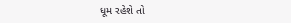ધૂમ રહેશે તો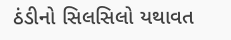ઠંડીનો સિલસિલો યથાવત